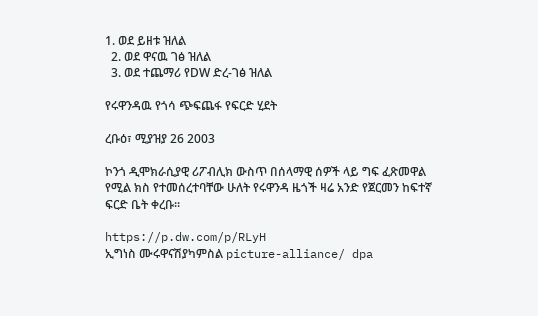1. ወደ ይዘቱ ዝለል
  2. ወደ ዋናዉ ገፅ ዝለል
  3. ወደ ተጨማሪ የDW ድረ-ገፅ ዝለል

የሩዋንዳዉ የጎሳ ጭፍጨፋ የፍርድ ሂደት

ረቡዕ፣ ሚያዝያ 26 2003

ኮንጎ ዲሞክራሲያዊ ሪፖብሊክ ውስጥ በሰላማዊ ሰዎች ላይ ግፍ ፈጽመዋል የሚል ክስ የተመሰረተባቸው ሁለት የሩዋንዳ ዜጎች ዛሬ አንድ የጀርመን ከፍተኛ ፍርድ ቤት ቀረቡ።

https://p.dw.com/p/RLyH
ኢግነስ ሙሩዋናሽያካምስል picture-alliance/ dpa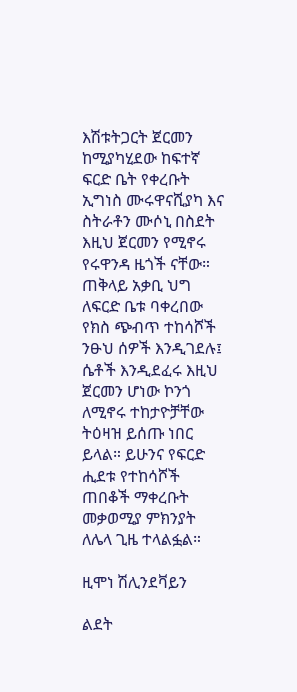እሽቱትጋርት ጀርመን ከሚያካሂደው ከፍተኛ ፍርድ ቤት የቀረቡት ኢግነስ ሙሩዋናሺያካ እና ስትራቶን ሙሶኒ በስደት እዚህ ጀርመን የሚኖሩ የሩዋንዳ ዜጎች ናቸው። ጠቅላይ አቃቢ ህግ ለፍርድ ቤቱ ባቀረበው የክስ ጭብጥ ተከሳሾች ንፁህ ሰዎች እንዲገደሉ፤ ሴቶች እንዲደፈሩ እዚህ ጀርመን ሆነው ኮንጎ ለሚኖሩ ተከታዮቻቸው ትዕዛዝ ይሰጡ ነበር ይላል። ይሁንና የፍርድ ሒደቱ የተከሳሾች ጠበቆች ማቀረቡት መቃወሚያ ምክንያት ለሌላ ጊዜ ተላልፏል።

ዚሞነ ሽሊንደቫይን

ልደት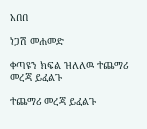አበበ

ነጋሽ መሐመድ

ቀጣዩን ክፍል ዝለለዉ ተጨማሪ መረጃ ይፈልጉ

ተጨማሪ መረጃ ይፈልጉ